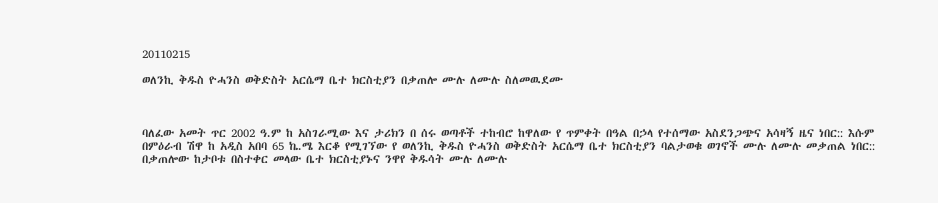20110215

ወለንኪ ቅዱስ ዮሓንስ ወቅድስት አርሴማ ቤተ ክርስቲያን በቃጠሎ ሙሉ ለሙሉ ስለመዉደሙ



ባለፈው አመት ጥር 2002 ዓ.ም ከ አስገራሚው እና ታሪክን በ ሰሩ ወጣቶች ተከብሮ ከዋለው የ ጥምቀት በዓል በኃላ የተሰማው አስደንጋጭና አሳዛኝ ዜና ነበር:: እሱም በምዕራብ ሽዋ ከ አዲስ አበባ 65 ኬ.ሜ እርቆ የሚገኘው የ ወለንኪ ቅዱስ ዮሓንስ ወቅድስት አርሴማ ቤተ ክርስቲያን ባልታወቁ ወገኖች ሙሉ ለሙሉ መቃጠል ነበር:: በቃጠሎው ከታቦቱ በስተቀር መላው ቤተ ክርስቲያኑና ንዋየ ቅዱሳት ሙሉ ለሙሉ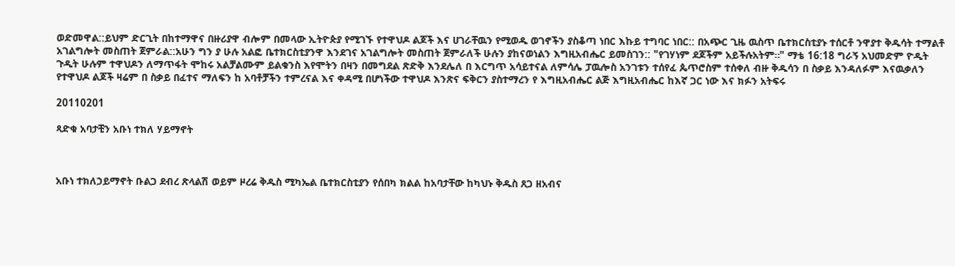ወድመዋል::ይህም ድርጊት በከተማዋና በዙሪያዋ ብሎም በመላው ኢትዮጵያ የሚገኙ የተዋህዶ ልጆች እና ሀገራቸዉን የሚወዱ ወገኖችን ያስቆጣ ነበር እኩይ ተግባር ነበር:: በአጭር ጊዜ ዉስጥ ቤተክርስቲያኑ ተሰርቶ ንዋያተ ቅዱሳት ተማልቶ አገልግሎት መስጠት ጀምራል::አሁን ግን ያ ሁሉ አልፎ ቤተክርስቲያንዋ እንደገና አገልግሎት መስጠት ጀምራለች ሁሉን ያከናወነልን እግዚአብሔር ይመስገን:: "የገሃነም ደጆችም አይችሉአትም።" ማቴ 16:18 ግራኝ አህመድም ዮዲት ጉዲት ሁሉም ተዋህዶን ለማጥፋት ሞከሩ አልቻልሙም ይልቁንስ እየሞትን በዛን በመግደል ጽድቅ እንደሌለ በ እርግጥ አሳይተናል ለምሳሌ ፓዉሎስ አንገቱን ተሰየፈ ጴጥሮስም ተሰቀለ ብዙ ቅዱሳን በ ስቃይ እንዳለፉም እናዉቃለን የተዋህዶ ልጆች ዛሬም በ ስቃይ በፈተና ማለፍን ከ አባቶቻችን ተምረናል እና ቀዳሚ በሆነችው ተዋህዶ እንጽና ፍቅርን ያስተማረን የ እግዚአብሔር ልጅ እግዚአብሔር ከእኛ ጋር ነው እና ክፉን አትፍሩ

20110201

ጻድቁ አባታቺን አቡነ ተክለ ሃይማኖት



አቡነ ተክለኃይማኖት ቡልጋ ደብረ ጽላልሽ ወይም ዞረሬ ቅዱስ ሚካኤል ቤተክርስቲያን የሰበካ ክልል ከአባታቸው ከካህኑ ቅዱስ ጸጋ ዘአብና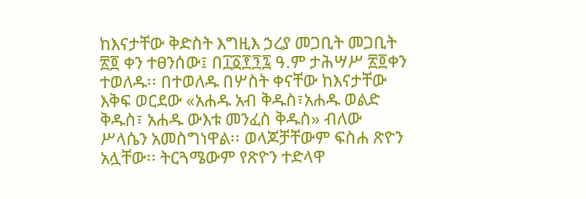ከእናታቸው ቅድስት እግዚእ ኃረያ መጋቢት መጋቢት ፳፬ ቀን ተፀንሰው፤ በ፲፩፻፺፯ ዓ.ም ታሕሣሥ ፳፬ቀን ተወለዱ፡፡ በተወለዱ በሦስት ቀናቸው ከእናታቸው እቅፍ ወርደው «አሐዱ አብ ቅዱስ፣አሐዱ ወልድ ቅዱስ፣ አሐዱ ውእቱ መንፈስ ቅዱስ» ብለው ሥላሴን አመስግነዋል፡፡ ወላጆቻቸውም ፍስሐ ጽዮን አሏቸው፡፡ ትርጓሜውም የጽዮን ተድላዋ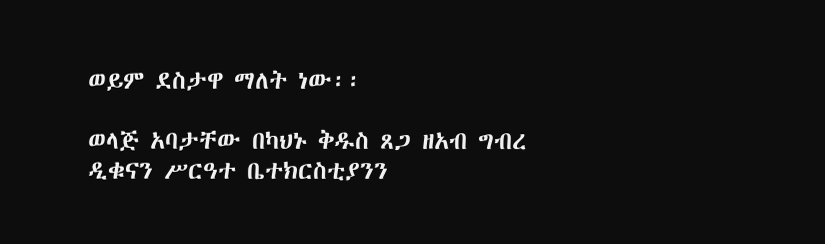ወይም ደስታዋ ማለት ነው፡፡

ወላጅ አባታቸው በካህኑ ቅዱስ ጸጋ ዘአብ ግብረ ዲቁናን ሥርዓተ ቤተክርስቲያንን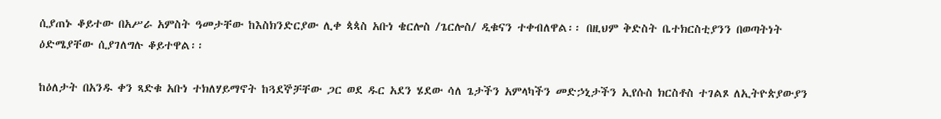ሲያጠኑ ቆይተው በአሥራ አምስት ዓመታቸው ከእስክንድርያው ሊቀ ጳጳስ አቡነ ቄርሎስ /ጌርሎስ/ ዲቁናን ተቀብለዋል፡፡ በዚህም ቅድስት ቤተክርስቲያንን በወጣትነት ዕድሜያቸው ሲያገለግሉ ቆይተዋል፡፡

ከዕለታት በአንዱ ቀን ጻድቁ አቡነ ተክለሃይማኖት ከጓደኞቻቸው ጋር ወደ ዱር አደን ሄደው ሳለ ጌታችን አምላካችን መድኃኒታችን ኢየሱስ ክርስቶስ ተገልጾ ለኢትዮጵያውያን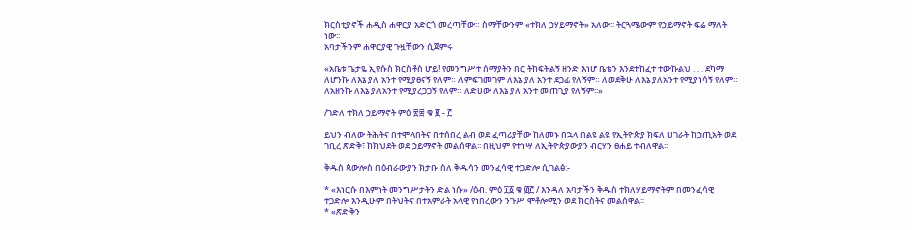ክርስቲያኖች ሐዲስ ሐዋርያ አድርጎ መረጣቸው። ስማቸውንም «ተክለ ኃሃይማኖት» አለው፡፡ ትርጓሜውም የኃይማኖት ፍሬ ማለት ነው፡፡
አባታችንም ሐዋርያዊ ጉዟቸውን ሲጀምሩ

«አቤቱ ጌታዬ ኢየሱስ ክርስቶስ ሆይ! የመንግሥተ ሰማያትን በር ትከፍትልኝ ዘንድ እነሆ ቤቴን እንደተከፈተ ተውኩልህ . . . ደካማ ለሆንኩ ለእኔ ያለ አንተ የሚያፀናኝ የለም። ለምፍገመገም ለእኔ ያለ አንተ ደጋፊ የለኝም። ለወደቅሁ ለእኔ ያለአንተ የሚያነሳኝ የለም። ለአዘንኩ ለእኔ ያለአንተ የሚያረጋጋኝ የለም። ለድሀው ለእኔ ያለ አንተ መጠጊያ የለኝም፡፡»

/ገድለ ተክለ ኃይማኖት ምዕ ፳፰ ቁ ፪ - ፫

ይህን ብለው ትሕትና በተሞላበትና በተሰበረ ልብ ወደ ፈጣሪያቸው ከለመኑ በኋላ በልዩ ልዩ የኢትዮጵያ ክፍለ ሀገራት ከኃጢአት ወደ ገቢረ ጽድቅ፣ ከክህደት ወደ ኃይማኖት መልሰዋል፡፡ በዚህም የተነሣ ለኢትዮጵያውያን ብርሃን ፀሐይ ተብለዋል፡፡

ቅዱስ ጳውሎስ በዕብራውያን ክታቡ ስለ ቅዱሳን መንፈሳዊ ተጋድሎ ሲገልፅ:-

* «እነርሱ በእምነት መንግሥታትን ድል ነሱ» /ዕብ. ምዕ ፲፩ ቁ ፴፫ / እንዳለ አባታችን ቅዱስ ተክለሃይማኖትም በመንፈሳዊ ተጋድሎ እንዲሁም በትህትና በተአምራት አላዊ የነበረውን ንጉሥ ሞቶሎሚን ወደ ክርስትና መልሰዋል፡፡
* «ጽድቅን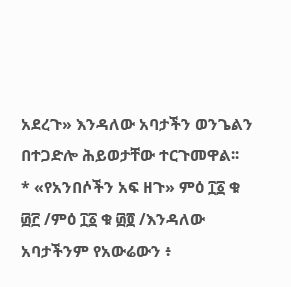አደረጉ» እንዳለው አባታችን ወንጌልን በተጋድሎ ሕይወታቸው ተርጉመዋል፡፡
* «የአንበሶችን አፍ ዘጉ» ምዕ ፲፩ ቁ ፴፫ /ምዕ ፲፩ ቁ ፴፬ /እንዳለው አባታችንም የአውሬውን ፥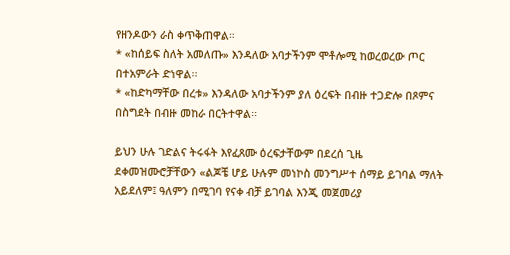የዘንዶውን ራስ ቀጥቅጠዋል።
* «ከሰይፍ ስለት አመለጡ» እንዳለው አባታችንም ሞቶሎሚ ከወረወረው ጦር በተአምራት ድነዋል፡፡
* «ከድካማቸው በረቱ» እንዳለው አባታችንም ያለ ዕረፍት በብዙ ተጋድሎ በጾምና በስግደት በብዙ መከራ በርትተዋል፡፡

ይህን ሁሉ ገድልና ትሩፋት እየፈጸሙ ዕረፍታቸውም በደረሰ ጊዜ ደቀመዝሙሮቻቸውን «ልጆቼ ሆይ ሁሉም መነኮስ መንግሥተ ሰማይ ይገባል ማለት አይደለም፤ ዓለምን በሚገባ የናቀ ብቻ ይገባል እንጂ መጀመሪያ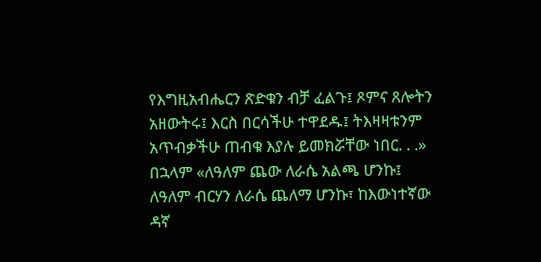የእግዚአብሔርን ጽድቁን ብቻ ፈልጉ፤ ጾምና ጸሎትን አዘውትሩ፤ እርስ በርሳችሁ ተዋደዱ፤ ትእዛዛቱንም አጥብቃችሁ ጠብቁ እያሉ ይመክሯቸው ነበር. . .» በኋላም «ለዓለም ጨው ለራሴ አልጫ ሆንኩ፤ ለዓለም ብርሃን ለራሴ ጨለማ ሆንኩ፣ ከእውነተኛው ዳኛ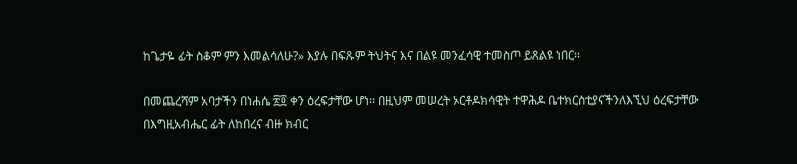ከጌታዬ ፊት ስቆም ምን እመልሳለሁ?» እያሉ በፍጹም ትህትና እና በልዩ መንፈሳዊ ተመስጦ ይጸልዩ ነበር፡፡

በመጨረሻም አባታችን በነሐሴ ፳፬ ቀን ዕረፍታቸው ሆነ፡፡ በዚህም መሠረት ኦርቶዶክሳዊት ተዋሕዶ ቤተክርስቲያናችንለእኚህ ዕረፍታቸው በእግዚአብሔር ፊት ለከበረና ብዙ ክብር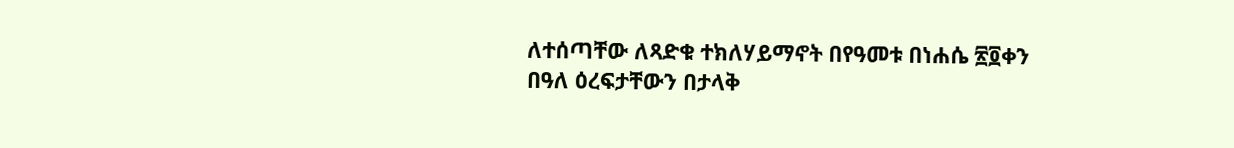ለተሰጣቸው ለጻድቁ ተክለሃይማኖት በየዓመቱ በነሐሴ ፳፬ቀን በዓለ ዕረፍታቸውን በታላቅ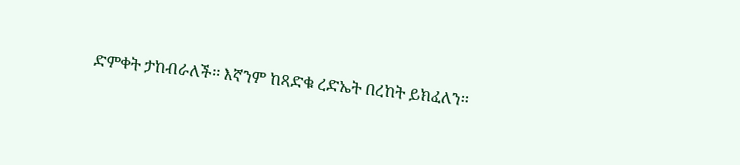ድምቀት ታከብራለች፡፡ እኛንም ከጻድቁ ረድኤት በረከት ይክፈለን፡፡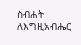ስብሐት ለእግዚአብሔር